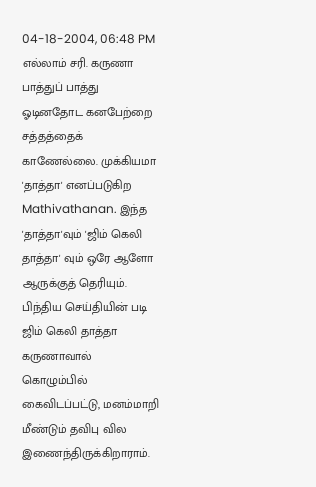04-18-2004, 06:48 PM
எல்லாம் சரி. கருணா பாத்துப் பாத்து ஓடினதோட கனபேற்றை சத்தத்தைக் காணேல்லை. முக்கியமா 'தாத்தா' எனப்படுகிற Mathivathanan. இந்த 'தாத்தா'வும் 'ஜிம் கெலி தாத்தா' வும் ஒரே ஆளோ ஆருக்குத் தெரியும்.
பிந்திய செய்தியின் படி ஜிம் கெலி தாத்தா கருணாவால் கொழும்பில் கைவிடப்பட்டு, மனம்மாறி மீண்டும் தவிபு வில இணைந்திருக்கிறாராம்.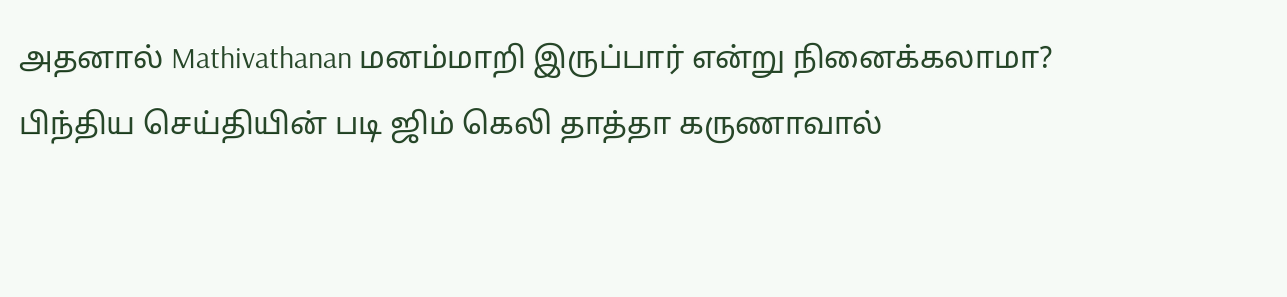அதனால் Mathivathanan மனம்மாறி இருப்பார் என்று நினைக்கலாமா?
பிந்திய செய்தியின் படி ஜிம் கெலி தாத்தா கருணாவால்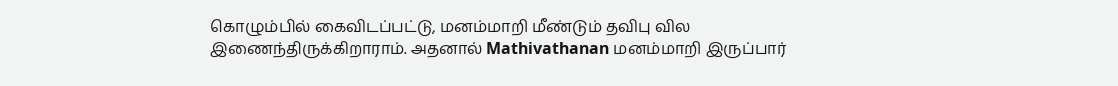கொழும்பில் கைவிடப்பட்டு, மனம்மாறி மீண்டும் தவிபு வில இணைந்திருக்கிறாராம். அதனால் Mathivathanan மனம்மாறி இருப்பார்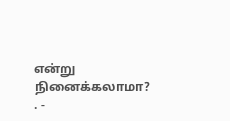என்று நினைக்கலாமா?
. -